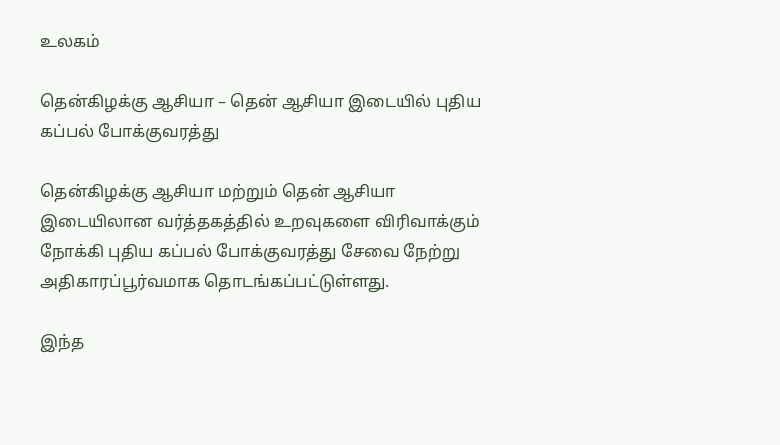உலகம்

தென்கிழக்கு ஆசியா – தென் ஆசியா இடையில் புதிய கப்பல் போக்குவரத்து

தென்கிழக்கு ஆசியா மற்றும் தென் ஆசியா இடையிலான வர்த்தகத்தில் உறவுகளை விரிவாக்கும் நோக்கி புதிய கப்பல் போக்குவரத்து சேவை நேற்று அதிகாரப்பூர்வமாக தொடங்கப்பட்டுள்ளது.

இந்த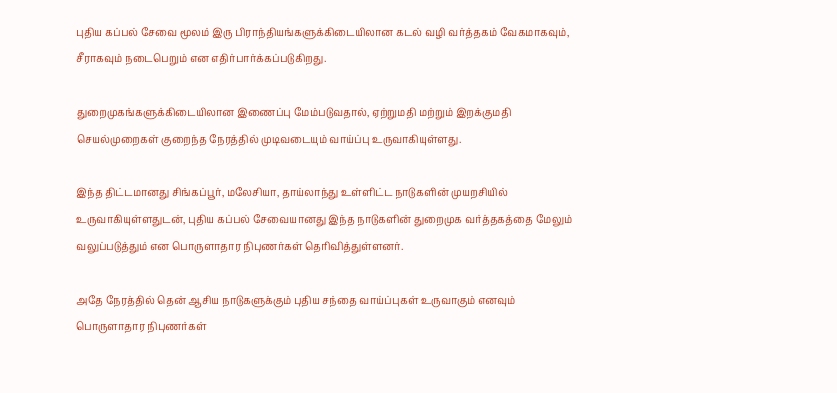புதிய கப்பல் சேவை மூலம் இரு பிராந்தியங்களுக்கிடையிலான கடல் வழி வர்த்தகம் வேகமாகவும், சீராகவும் நடைபெறும் என எதிர்பார்க்கப்படுகிறது.

துறைமுகங்களுக்கிடையிலான இணைப்பு மேம்படுவதால், ஏற்றுமதி மற்றும் இறக்குமதி செயல்முறைகள் குறைந்த நேரத்தில் முடிவடையும் வாய்ப்பு உருவாகியுள்ளது.

இந்த திட்டமானது சிங்கப்பூர், மலேசியா, தாய்லாந்து உள்ளிட்ட நாடுகளின் முயறசியில் உருவாகியுள்ளதுடன், புதிய கப்பல் சேவையானது இந்த நாடுகளின் துறைமுக வர்த்தகத்தை மேலும் வலுப்படுத்தும் என பொருளாதார நிபுணர்கள் தெரிவித்துள்ளனர்.

அதே நேரத்தில் தென் ஆசிய நாடுகளுக்கும் புதிய சந்தை வாய்ப்புகள் உருவாகும் எனவும் பொருளாதார நிபுணர்கள்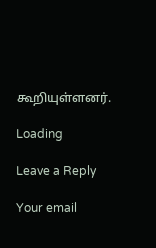கூறியுள்ளனர்.

Loading

Leave a Reply

Your email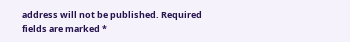address will not be published. Required fields are marked *